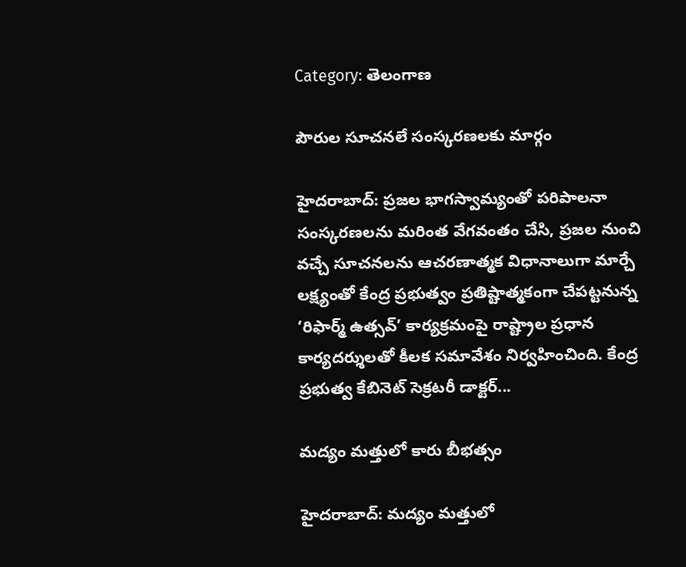Category: తెలంగాణ

పౌరుల సూచనలే సంస్కరణలకు మార్గం

హైదరాబాద్‌: ప్రజల భాగస్వామ్యంతో పరిపాలనా సంస్కరణలను మరింత వేగవంతం చేసి, ప్రజల నుంచి వచ్చే సూచనలను ఆచరణాత్మక విధానాలుగా మార్చే లక్ష్యంతో కేంద్ర ప్రభుత్వం ప్రతిష్టాత్మకంగా చేపట్టనున్న ‘రిఫార్మ్‌ ఉత్సవ్‌’ కార్యక్రమంపై రాష్ట్రాల ప్రధాన కార్యదర్శులతో కీలక సమావేశం నిర్వహించింది. కేంద్ర ప్రభుత్వ కేబినెట్‌ సెక్రటరీ డాక్టర్‌...

మద్యం మత్తులో కారు బీభత్సం

హైదరాబాద్‌: మద్యం మత్తులో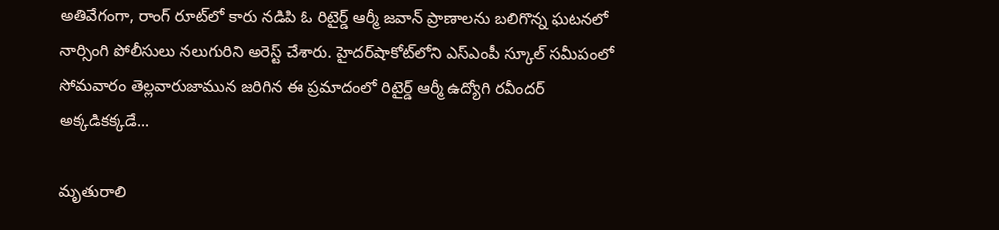అతివేగంగా, రాంగ్‌ రూట్‌లో కారు నడిపి ఓ రిటైర్డ్‌ ఆర్మీ జవాన్‌ ప్రాణాలను బలిగొన్న ఘటనలో నార్సింగి పోలీసులు నలుగురిని అరెస్ట్‌ చేశారు. హైదర్‌షాకోట్‌లోని ఎస్ఎంపీ స్కూల్‌ సమీపంలో సోమవారం తెల్లవారుజామున జరిగిన ఈ ప్రమాదంలో రిటైర్డ్‌ ఆర్మీ ఉద్యోగి రవీందర్‌ అక్కడికక్కడే...

మృతురాలి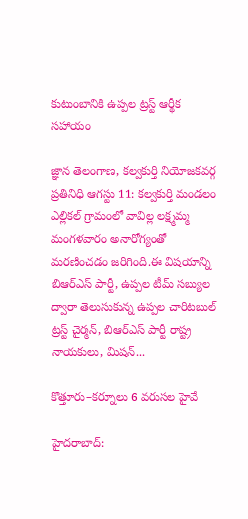కుటుంబానికి ఉప్పల ట్రస్ట్ ఆర్థీక సహాయం

జ్ఞాన తెలంగాణ, కల్వకుర్తి నియోజకవర్గ ప్రతినిధి ఆగస్టు 11: కల్వకుర్తి మండలం ఎల్లికల్ గ్రామంలో వావిల్ల లక్ష్మమ్మ మంగళవారం అనారోగ్యంతో మరణించడం జరిగింది.ఈ విషయాన్ని బిఆర్ఎస్ పార్టీ, ఉప్పల టీమ్ సబ్యుల ద్వారా తెలుసుకున్న ఉప్పల చారిటబుల్ ట్రస్ట్ చైర్మన్, బిఆర్ఎస్ పార్టీ రాష్ట్ర నాయకులు, మిషన్...

కొత్తూరు–కర్నూలు 6 వరుసల హైవే

హైదరాబాద్‌: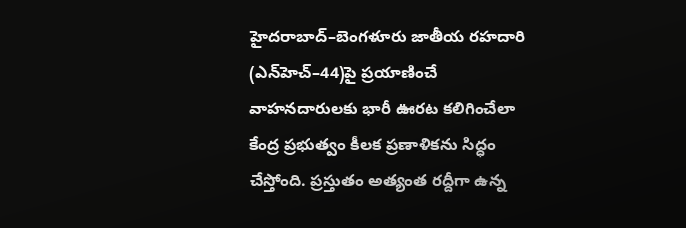హైదరాబాద్‌–బెంగళూరు జాతీయ రహదారి (ఎన్‌హెచ్‌–44)పై ప్రయాణించే వాహనదారులకు భారీ ఊరట కలిగించేలా కేంద్ర ప్రభుత్వం కీలక ప్రణాళికను సిద్ధం చేస్తోంది. ప్రస్తుతం అత్యంత రద్దీగా ఉన్న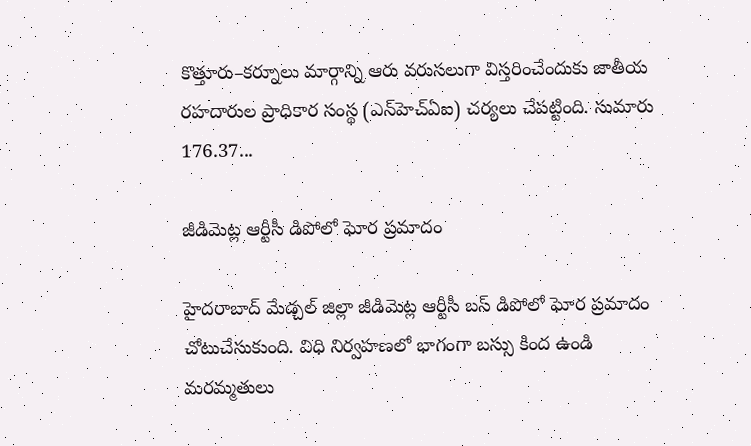కొత్తూరు–కర్నూలు మార్గాన్ని ఆరు వరుసలుగా విస్తరించేందుకు జాతీయ రహదారుల ప్రాధికార సంస్థ (ఎన్‌హెచ్ఏఐ) చర్యలు చేపట్టింది. సుమారు 176.37...

జీడిమెట్ల ఆర్టీసీ డిపోలో ఘోర ప్రమాదం

హైదరాబాద్‌ మేడ్చల్‌ జిల్లా జీడిమెట్ల ఆర్టీసీ బస్‌ డిపోలో ఘోర ప్రమాదం చోటుచేసుకుంది. విధి నిర్వహణలో భాగంగా బస్సు కింద ఉండి మరమ్మతులు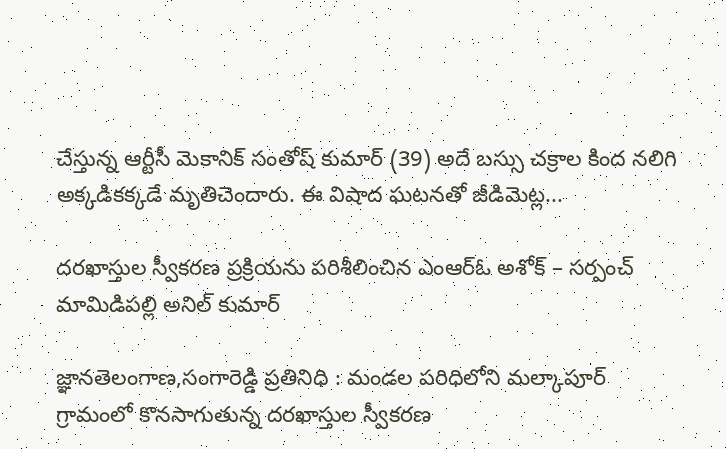చేస్తున్న ఆర్టీసీ మెకానిక్‌ సంతోష్‌ కుమార్‌ (39) అదే బస్సు చక్రాల కింద నలిగి అక్కడికక్కడే మృతిచెందారు. ఈ విషాద ఘటనతో జీడిమెట్ల...

దరఖాస్తుల స్వీకరణ ప్రక్రియను పరిశీలించిన ఎంఆర్ఓ అశోక్ – సర్పంచ్ మామిడిపల్లి అనిల్ కుమార్

జ్ఞానతెలంగాణ,సంగారెడ్డి ప్రతినిధి : మండల పరిధిలోని మల్కాపూర్ గ్రామంలో కొనసాగుతున్న దరఖాస్తుల స్వీకరణ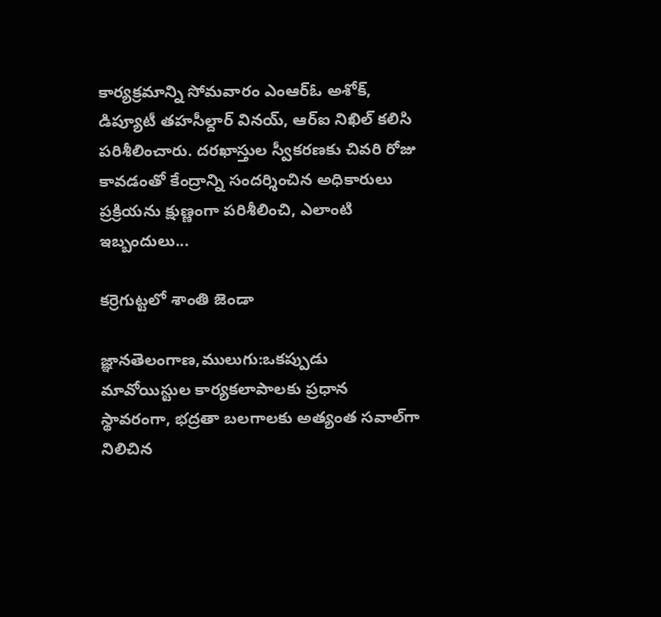కార్యక్రమాన్ని సోమవారం ఎంఆర్ఓ అశోక్, డిప్యూటీ తహసీల్దార్ వినయ్, ఆర్ఐ నిఖిల్ కలిసి పరిశీలించారు. దరఖాస్తుల స్వీకరణకు చివరి రోజు కావడంతో కేంద్రాన్ని సందర్శించిన అధికారులు ప్రక్రియను క్షుణ్ణంగా పరిశీలించి, ఎలాంటి ఇబ్బందులు...

కర్రెగుట్టలో శాంతి జెండా

జ్ఞానతెలంగాణ,ములుగు:ఒకప్పుడు మావోయిస్టుల కార్యకలాపాలకు ప్రధాన స్థావరంగా, భద్రతా బలగాలకు అత్యంత సవాల్‌గా నిలిచిన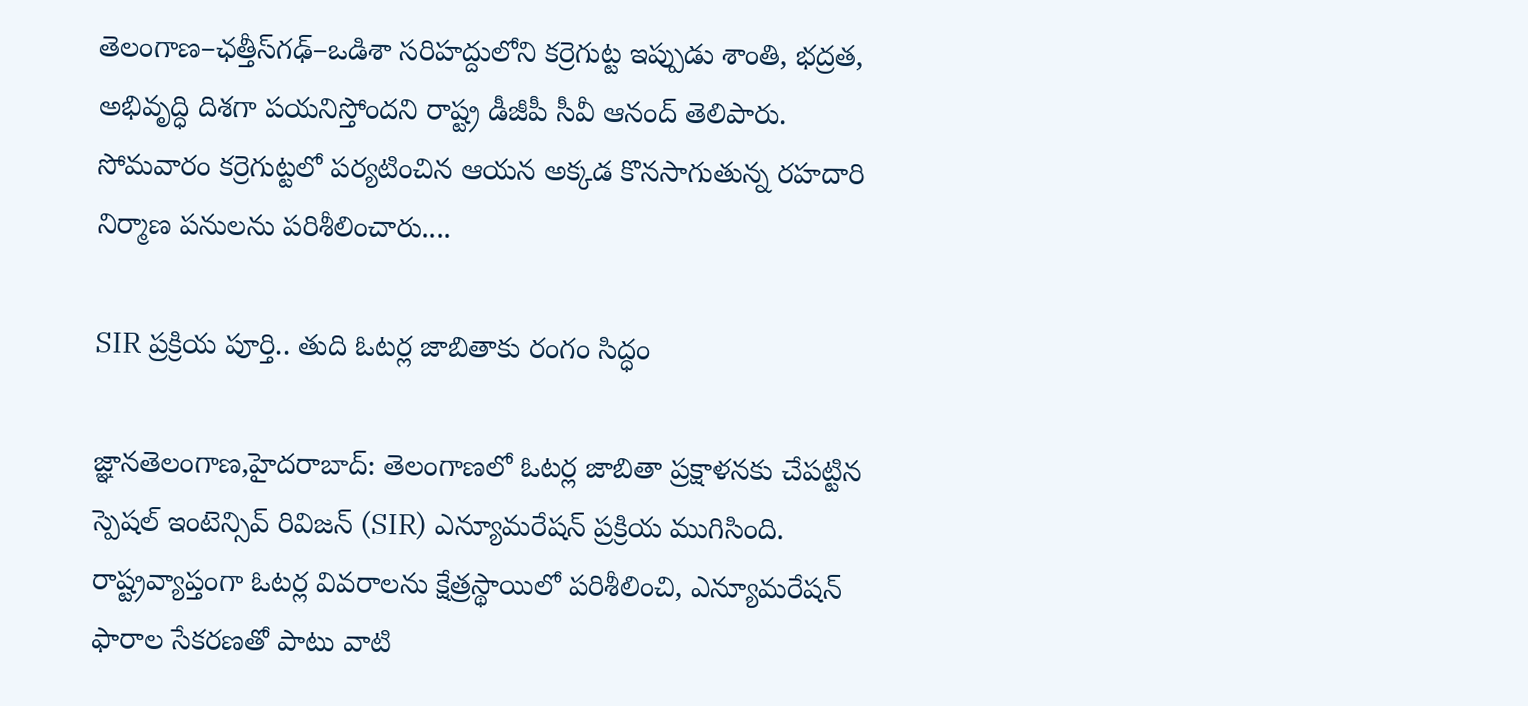తెలంగాణ–ఛత్తీస్‌గఢ్–ఒడిశా సరిహద్దులోని కర్రెగుట్ట ఇప్పుడు శాంతి, భద్రత, అభివృద్ధి దిశగా పయనిస్తోందని రాష్ట్ర డీజీపీ సీవీ ఆనంద్ తెలిపారు. సోమవారం కర్రెగుట్టలో పర్యటించిన ఆయన అక్కడ కొనసాగుతున్న రహదారి నిర్మాణ పనులను పరిశీలించారు....

SIR ప్రక్రియ పూర్తి.. తుది ఓటర్ల జాబితాకు రంగం సిద్ధం

జ్ఞానతెలంగాణ,హైదరాబాద్: తెలంగాణలో ఓటర్ల జాబితా ప్రక్షాళనకు చేపట్టిన స్పెషల్ ఇంటెన్సివ్ రివిజన్ (SIR) ఎన్యూమరేషన్ ప్రక్రియ ముగిసింది. రాష్ట్రవ్యాప్తంగా ఓటర్ల వివరాలను క్షేత్రస్థాయిలో పరిశీలించి, ఎన్యూమరేషన్ ఫారాల సేకరణతో పాటు వాటి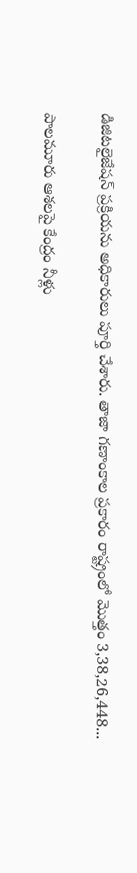డిజిటలైజేషన్ ప్రక్రియను అధికారులు పూర్తి చేశారు. తాజా గణాంకాల ప్రకారం రాష్ట్రంలో మొత్తం 3,38,26,448...

పాలమూరు ఆశలపై కేంద్రం నీళ్లు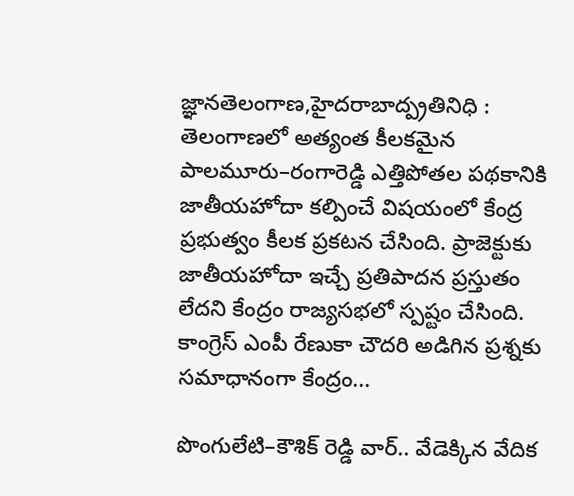జ్ఞానతెలంగాణ,హైదరాబాద్ప్రతినిధి : తెలంగాణలో అత్యంత కీలకమైన పాలమూరు–రంగారెడ్డి ఎత్తిపోతల పథకానికి జాతీయహోదా కల్పించే విషయంలో కేంద్ర ప్రభుత్వం కీలక ప్రకటన చేసింది. ప్రాజెక్టుకు జాతీయహోదా ఇచ్చే ప్రతిపాదన ప్రస్తుతం లేదని కేంద్రం రాజ్యసభలో స్పష్టం చేసింది. కాంగ్రెస్‌ ఎంపీ రేణుకా చౌదరి అడిగిన ప్రశ్నకు సమాధానంగా కేంద్రం...

పొంగులేటి–కౌశిక్ రెడ్డి వార్.. వేడెక్కిన వేదిక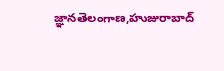జ్ఞానతెలంగాణ,హుజురాబాద్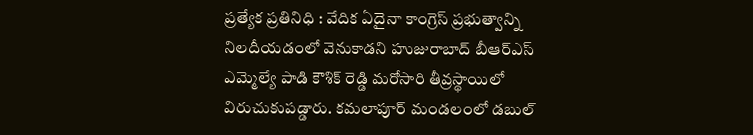ప్రత్యేక ప్రతినిధి : వేదిక ఏదైనా కాంగ్రెస్ ప్రభుత్వాన్ని నిలదీయడంలో వెనుకాడని హుజురాబాద్ బీఆర్ఎస్ ఎమ్మెల్యే పాడి కౌశిక్ రెడ్డి మరోసారి తీవ్రస్థాయిలో విరుచుకుపడ్డారు. కమలాపూర్ మండలంలో డబుల్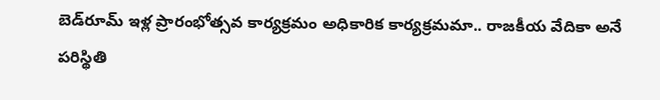బెడ్‌రూమ్ ఇళ్ల ప్రారంభోత్సవ కార్యక్రమం అధికారిక కార్యక్రమమా.. రాజకీయ వేదికా అనే పరిస్థితి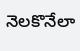నెలకొనేలా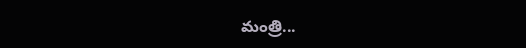మంత్రి...